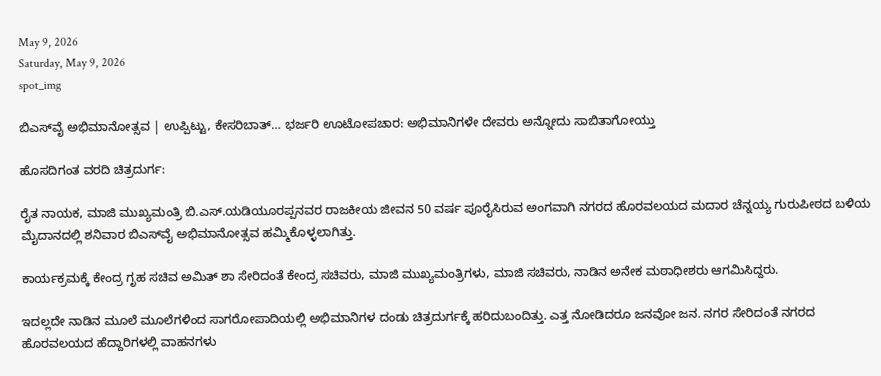May 9, 2026
Saturday, May 9, 2026
spot_img

ಬಿಎಸ್‌ವೈ ಅಭಿಮಾನೋತ್ಸವ | ಉಪ್ಪಿಟ್ಟು, ಕೇಸರಿಬಾತ್… ಭರ್ಜರಿ ಊಟೋಪಚಾರ: ಅಭಿಮಾನಿಗಳೇ ದೇವರು ಅನ್ನೋದು ಸಾಬಿತಾಗೋಯ್ತು

ಹೊಸದಿಗಂತ ವರದಿ ಚಿತ್ರದುರ್ಗ:

ರೈತ ನಾಯಕ, ಮಾಜಿ ಮುಖ್ಯಮಂತ್ರಿ ಬಿ.ಎಸ್.ಯಡಿಯೂರಪ್ಪನವರ ರಾಜಕೀಯ ಜೀವನ 50 ವರ್ಷ ಪೂರೈಸಿರುವ ಅಂಗವಾಗಿ ನಗರದ ಹೊರವಲಯದ ಮದಾರ ಚೆನ್ನಯ್ಯ ಗುರುಪೀಠದ ಬಳಿಯ ಮೈದಾನದಲ್ಲಿ ಶನಿವಾರ ಬಿಎಸ್‌ವೈ ಅಭಿಮಾನೋತ್ಸವ ಹಮ್ಮಿಕೊಳ್ಳಲಾಗಿತ್ತು.

ಕಾರ್ಯಕ್ರಮಕ್ಕೆ ಕೇಂದ್ರ ಗೃಹ ಸಚಿವ ಅಮಿತ್ ಶಾ ಸೇರಿದಂತೆ ಕೇಂದ್ರ ಸಚಿವರು, ಮಾಜಿ ಮುಖ್ಯಮಂತ್ರಿಗಳು, ಮಾಜಿ ಸಚಿವರು, ನಾಡಿನ ಅನೇಕ ಮಠಾಧೀಶರು ಆಗಮಿಸಿದ್ದರು.

ಇದಲ್ಲದೇ ನಾಡಿನ ಮೂಲೆ ಮೂಲೆಗಳಿಂದ ಸಾಗರೋಪಾದಿಯಲ್ಲಿ ಅಭಿಮಾನಿಗಳ ದಂಡು ಚಿತ್ರದುರ್ಗಕ್ಕೆ ಹರಿದುಬಂದಿತ್ತು. ಎತ್ತ ನೋಡಿದರೂ ಜನವೋ ಜನ. ನಗರ ಸೇರಿದಂತೆ ನಗರದ ಹೊರವಲಯದ ಹೆದ್ದಾರಿಗಳಲ್ಲಿ ವಾಹನಗಳು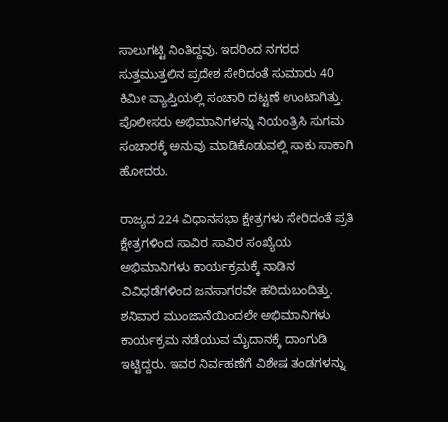ಸಾಲುಗಟ್ಟಿ ನಿಂತಿದ್ದವು. ಇದರಿಂದ ನಗರದ ಸುತ್ತಮುತ್ತಲಿನ ಪ್ರದೇಶ ಸೇರಿದಂತೆ ಸುಮಾರು 40 ಕಿಮೀ ವ್ಯಾಪ್ತಿಯಲ್ಲಿ ಸಂಚಾರಿ ದಟ್ಟಣೆ ಉಂಟಾಗಿತ್ತು. ಪೊಲೀಸರು ಅಭಿಮಾನಿಗಳನ್ನು ನಿಯಂತ್ರಿಸಿ ಸುಗಮ ಸಂಚಾರಕ್ಕೆ ಅನುವು ಮಾಡಿಕೊಡುವಲ್ಲಿ ಸಾಕು ಸಾಕಾಗಿ ಹೋದರು.

ರಾಜ್ಯದ 224 ವಿಧಾನಸಭಾ ಕ್ಷೇತ್ರಗಳು ಸೇರಿದಂತೆ ಪ್ರತಿ ಕ್ಷೇತ್ರಗಳಿಂದ ಸಾವಿರ ಸಾವಿರ ಸಂಖ್ಯೆಯ ಅಭಿಮಾನಿಗಳು ಕಾರ್ಯಕ್ರಮಕ್ಕೆ ನಾಡಿನ ವಿವಿಧಡೆಗಳಿಂದ ಜನಸಾಗರವೇ ಹರಿದುಬಂದಿತ್ತು. ಶನಿವಾರ ಮುಂಜಾನೆಯಿಂದಲೇ ಅಭಿಮಾನಿಗಳು ಕಾರ್ಯಕ್ರಮ ನಡೆಯುವ ಮೈದಾನಕ್ಕೆ ದಾಂಗುಡಿ ಇಟ್ಟಿದ್ದರು. ಇವರ ನಿರ್ವಹಣೆಗೆ ವಿಶೇಷ ತಂಡಗಳನ್ನು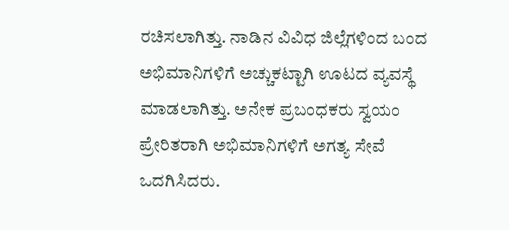ರಚಿಸಲಾಗಿತ್ತು. ನಾಡಿನ ವಿವಿಧ ಜಿಲ್ಲೆಗಳಿಂದ ಬಂದ ಅಭಿಮಾನಿಗಳಿಗೆ ಅಚ್ಚುಕಟ್ಟಾಗಿ ಊಟದ ವ್ಯವಸ್ಥೆ ಮಾಡಲಾಗಿತ್ತು. ಅನೇಕ ಪ್ರಬಂಧಕರು ಸ್ವಯಂ ಪ್ರೇರಿತರಾಗಿ ಅಭಿಮಾನಿಗಳಿಗೆ ಅಗತ್ಯ ಸೇವೆ ಒದಗಿಸಿದರು.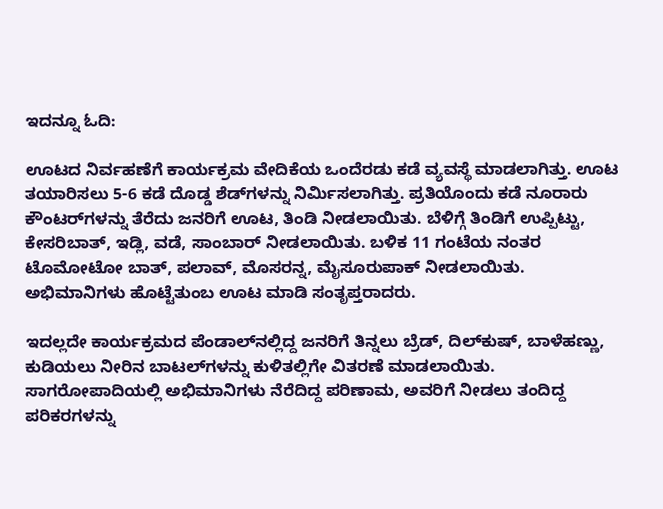ಇದನ್ನೂ ಓದಿ:

ಊಟದ ನಿರ್ವಹಣೆಗೆ ಕಾರ್ಯಕ್ರಮ ವೇದಿಕೆಯ ಒಂದೆರಡು ಕಡೆ ವ್ಯವಸ್ಥೆ ಮಾಡಲಾಗಿತ್ತು. ಊಟ ತಯಾರಿಸಲು 5-6 ಕಡೆ ದೊಡ್ಡ ಶೆಡ್‌ಗಳನ್ನು ನಿರ್ಮಿಸಲಾಗಿತ್ತು. ಪ್ರತಿಯೊಂದು ಕಡೆ ನೂರಾರು ಕೌಂಟರ್‌ಗಳನ್ನು ತೆರೆದು ಜನರಿಗೆ ಊಟ, ತಿಂಡಿ ನೀಡಲಾಯಿತು. ಬೆಳಿಗ್ಗೆ ತಿಂಡಿಗೆ ಉಪ್ಪಿಟ್ಟು, ಕೇಸರಿಬಾತ್, ಇಡ್ಲಿ, ವಡೆ, ಸಾಂಬಾರ್ ನೀಡಲಾಯಿತು. ಬಳಿಕ 11 ಗಂಟೆಯ ನಂತರ ಟೊಮೋಟೋ ಬಾತ್, ಪಲಾವ್, ಮೊಸರನ್ನ, ಮೈಸೂರುಪಾಕ್ ನೀಡಲಾಯಿತು. ಅಭಿಮಾನಿಗಳು ಹೊಟ್ಟೆತುಂಬ ಊಟ ಮಾಡಿ ಸಂತೃಪ್ತರಾದರು.

ಇದಲ್ಲದೇ ಕಾರ್ಯಕ್ರಮದ ಪೆಂಡಾಲ್‌ನಲ್ಲಿದ್ದ ಜನರಿಗೆ ತಿನ್ನಲು ಬ್ರೆಡ್, ದಿಲ್‌ಕುಷ್, ಬಾಳೆಹಣ್ಣು, ಕುಡಿಯಲು ನೀರಿನ ಬಾಟಲ್‌ಗಳನ್ನು ಕುಳಿತಲ್ಲಿಗೇ ವಿತರಣೆ ಮಾಡಲಾಯಿತು. ಸಾಗರೋಪಾದಿಯಲ್ಲಿ ಅಭಿಮಾನಿಗಳು ನೆರೆದಿದ್ದ ಪರಿಣಾಮ, ಅವರಿಗೆ ನೀಡಲು ತಂದಿದ್ದ ಪರಿಕರಗಳನ್ನು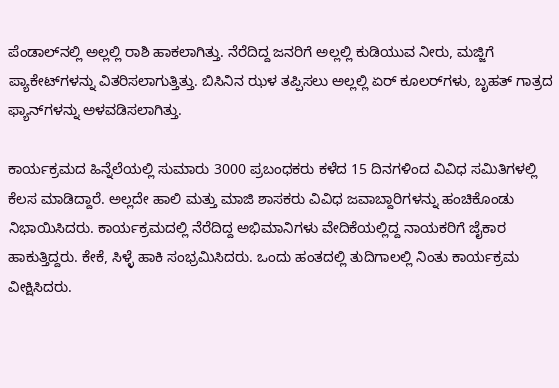ಪೆಂಡಾಲ್‌ನಲ್ಲಿ ಅಲ್ಲಲ್ಲಿ ರಾಶಿ ಹಾಕಲಾಗಿತ್ತು. ನೆರೆದಿದ್ದ ಜನರಿಗೆ ಅಲ್ಲಲ್ಲಿ ಕುಡಿಯುವ ನೀರು, ಮಜ್ಜಿಗೆ ಪ್ಯಾಕೇಟ್‌ಗಳನ್ನು ವಿತರಿಸಲಾಗುತ್ತಿತ್ತು. ಬಿಸಿನಿನ ಝಳ ತಪ್ಪಿಸಲು ಅಲ್ಲಲ್ಲಿ ಏರ್ ಕೂಲರ್‌ಗಳು, ಬೃಹತ್ ಗಾತ್ರದ ಫ್ಯಾನ್‌ಗಳನ್ನು ಅಳವಡಿಸಲಾಗಿತ್ತು.

ಕಾರ್ಯಕ್ರಮದ ಹಿನ್ನೆಲೆಯಲ್ಲಿ ಸುಮಾರು 3000 ಪ್ರಬಂಧಕರು ಕಳೆದ 15 ದಿನಗಳಿಂದ ವಿವಿಧ ಸಮಿತಿಗಳಲ್ಲಿ ಕೆಲಸ ಮಾಡಿದ್ದಾರೆ. ಅಲ್ಲದೇ ಹಾಲಿ ಮತ್ತು ಮಾಜಿ ಶಾಸಕರು ವಿವಿಧ ಜವಾಬ್ದಾರಿಗಳನ್ನು ಹಂಚಿಕೊಂಡು ನಿಭಾಯಿಸಿದರು. ಕಾರ್ಯಕ್ರಮದಲ್ಲಿ ನೆರೆದಿದ್ದ ಅಭಿಮಾನಿಗಳು ವೇದಿಕೆಯಲ್ಲಿದ್ದ ನಾಯಕರಿಗೆ ಜೈಕಾರ ಹಾಕುತ್ತಿದ್ದರು. ಕೇಕೆ, ಸಿಳ್ಳೆ ಹಾಕಿ ಸಂಭ್ರಮಿಸಿದರು. ಒಂದು ಹಂತದಲ್ಲಿ ತುದಿಗಾಲಲ್ಲಿ ನಿಂತು ಕಾರ್ಯಕ್ರಮ ವೀಕ್ಷಿಸಿದರು.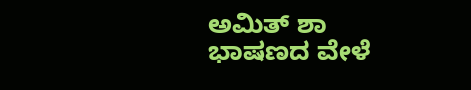ಅಮಿತ್ ಶಾ ಭಾಷಣದ ವೇಳೆ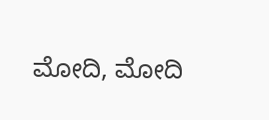ಮೋದಿ, ಮೋದಿ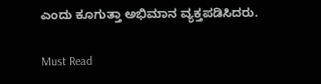ಎಂದು ಕೂಗುತ್ತಾ ಅಭಿಮಾನ ವ್ಯಕ್ತಪಡಿಸಿದರು.

Must Read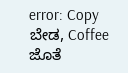error: Copy ಬೇಡ, Coffee ಜೊತೆ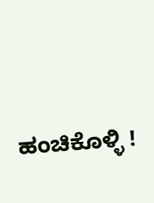ಹಂಚಿಕೊಳ್ಳಿ !